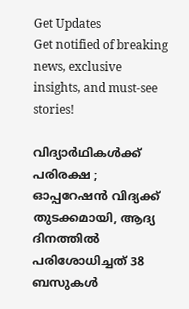Get Updates
Get notified of breaking news, exclusive insights, and must-see stories!

വിദ്യാർഥികൾക്ക് പരിരക്ഷ ; ഓപ്പറേഷന്‍ വിദ്യക്ക് തുടക്കമായി, ആദ്യ ദിനത്തിൽ പരിശോധിച്ചത് 38 ബസുകൾ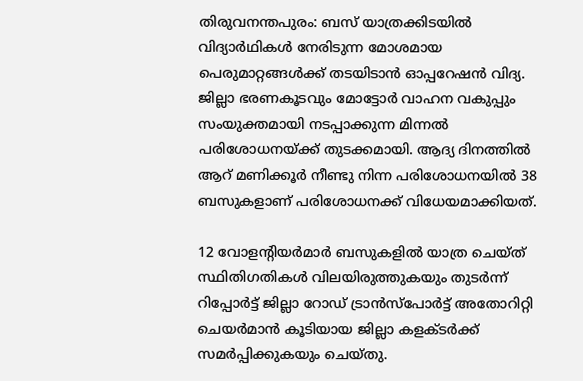തിരുവനന്തപുരം: ബസ് യാത്രക്കിടയില്‍ വിദ്യാർഥികൾ നേരിടുന്ന മോശമായ പെരുമാറ്റങ്ങൾക്ക് തടയിടാന്‍ ഓപ്പറേഷൻ വിദ്യ. ജില്ലാ ഭരണകൂടവും മോട്ടോര്‍ വാഹന വകുപ്പും സംയുക്തമായി നടപ്പാക്കുന്ന മിന്നല്‍ പരിശോധനയ്ക്ക് തുടക്കമായി. ആദ്യ ദിനത്തിൽ ആറ് മണിക്കൂർ നീണ്ടു നിന്ന പരിശോധനയിൽ 38 ബസുകളാണ് പരിശോധനക്ക് വിധേയമാക്കിയത്.

12 വോളന്റിയര്‍മാര്‍ ബസുകളില്‍ യാത്ര ചെയ്‌ത് സ്ഥിതിഗതികള്‍ വിലയിരുത്തുകയും തുടർന്ന് റിപ്പോർട്ട് ജില്ലാ റോഡ് ട്രാന്‍സ്‌പോര്‍ട്ട് അതോറിറ്റി ചെയര്‍മാന്‍ കൂടിയായ ജില്ലാ കളക്ടര്‍ക്ക് സമർപ്പിക്കുകയും ചെയ്‌തു.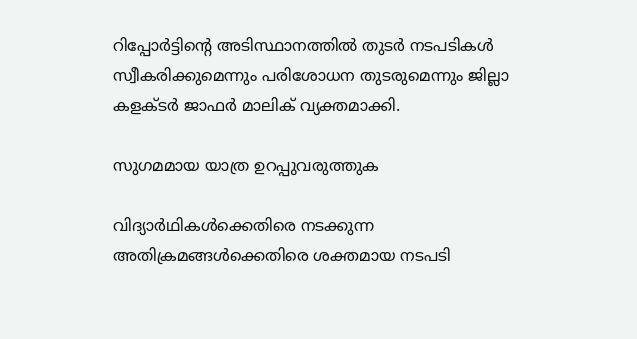റിപ്പോര്‍ട്ടിന്റെ അടിസ്ഥാനത്തില്‍ തുടര്‍ നടപടികള്‍ സ്വീകരിക്കുമെന്നും പരിശോധന തുടരുമെന്നും ജില്ലാ കളക്ടര്‍ ജാഫര്‍ മാലിക് വ്യക്തമാക്കി.

സുഗമമായ യാത്ര ഉറപ്പുവരുത്തുക

വിദ്യാർഥികൾക്കെതിരെ നടക്കുന്ന അതിക്രമങ്ങൾക്കെതിരെ ശക്തമായ നടപടി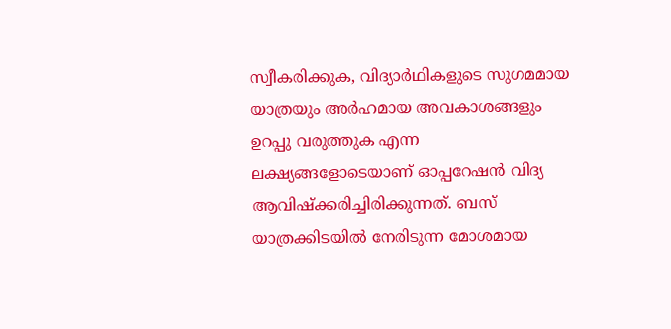സ്വീകരിക്കുക, വിദ്യാർഥികളുടെ സുഗമമായ യാത്രയും അര്‍ഹമായ അവകാശങ്ങളും ഉറപ്പു വരുത്തുക എന്ന ലക്ഷ്യങ്ങളോടെയാണ് ഓപ്പറേഷൻ വിദ്യ ആവിഷ്‌ക്കരിച്ചിരിക്കുന്നത്. ബസ് യാത്രക്കിടയില്‍ നേരിടുന്ന മോശമായ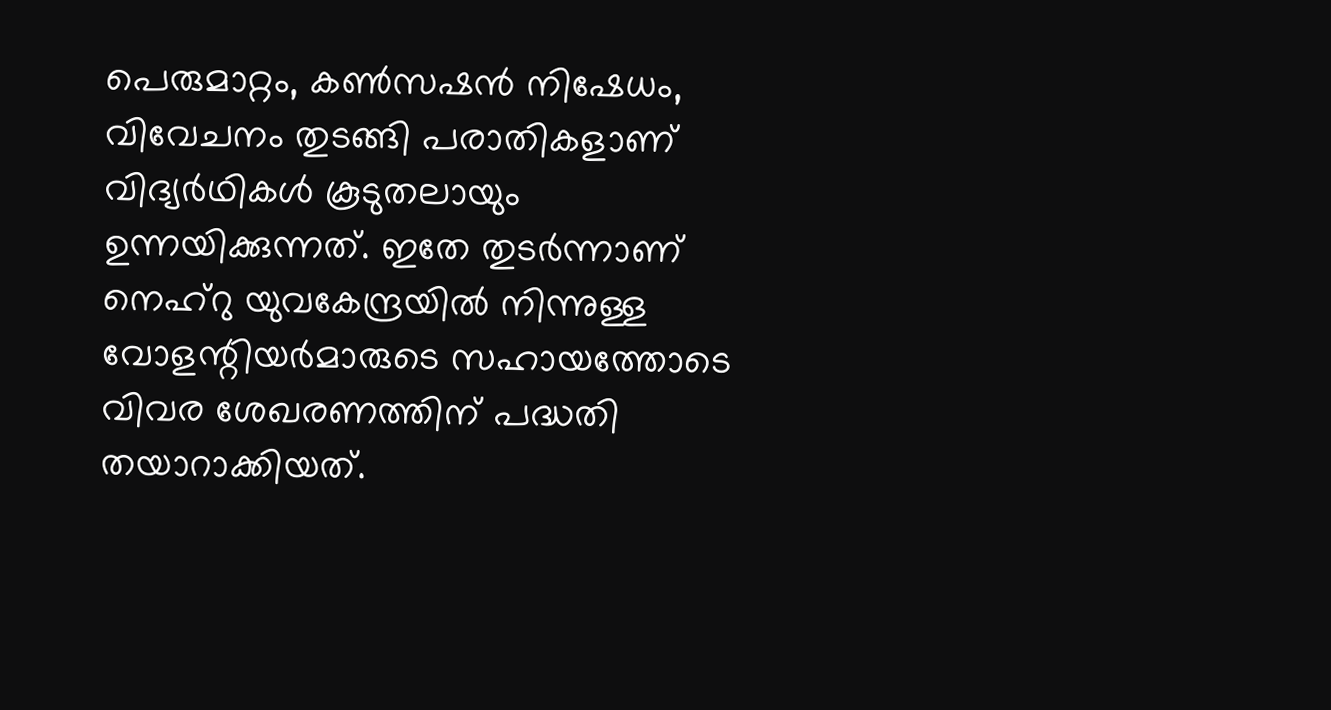പെരുമാറ്റം, കണ്‍സഷന്‍ നിഷേധം, വിവേചനം തുടങ്ങി പരാതികളാണ് വിദ്യർഥികൾ കൂടുതലായും ഉന്നയിക്കുന്നത്. ഇതേ തുടര്‍ന്നാണ് നെഹ്‌റു യുവകേന്ദ്രയില്‍ നിന്നുള്ള വോളന്റിയര്‍മാരുടെ സഹായത്തോടെ വിവര ശേഖരണത്തിന് പദ്ധതി തയാറാക്കിയത്.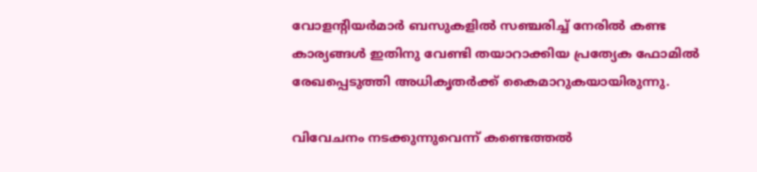വോളന്റിയര്‍മാര്‍ ബസുകളില്‍ സഞ്ചരിച്ച് നേരില്‍ കണ്ട കാര്യങ്ങള്‍ ഇതിനു വേണ്ടി തയാറാക്കിയ പ്രത്യേക ഫോമില്‍ രേഖപ്പെടുത്തി അധികൃതര്‍ക്ക് കൈമാറുകയായിരുന്നു.

വിവേചനം നടക്കുന്നുവെന്ന് കണ്ടെത്തൽ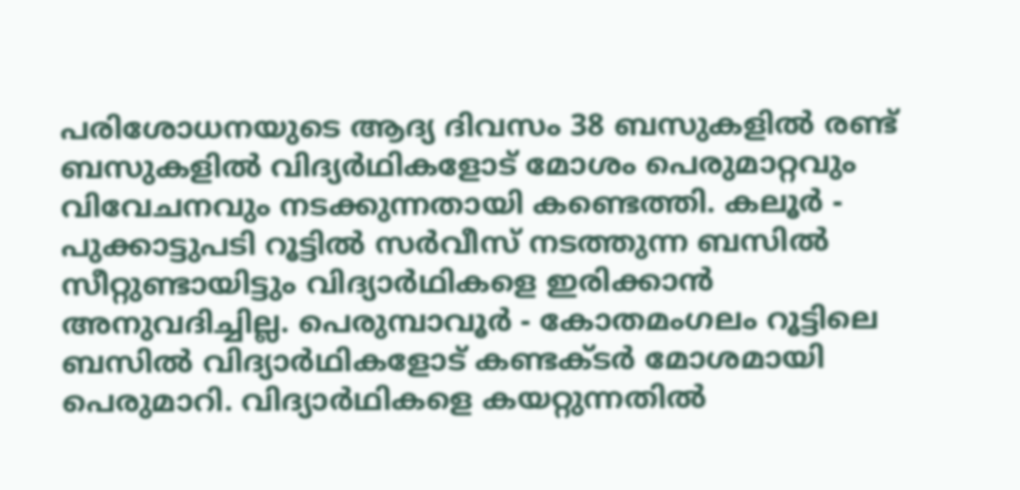പരിശോധനയുടെ ആദ്യ ദിവസം 38 ബസുകളിൽ രണ്ട് ബസുകളിൽ വിദ്യർഥികളോട് മോശം പെരുമാറ്റവും വിവേചനവും നടക്കുന്നതായി കണ്ടെത്തി. കലൂര്‍ - പുക്കാട്ടുപടി റൂട്ടില്‍ സര്‍വീസ് നടത്തുന്ന ബസില്‍ സീറ്റുണ്ടായിട്ടും വിദ്യാർഥികളെ ഇരിക്കാൻ അനുവദിച്ചില്ല. പെരുമ്പാവൂര്‍ - കോതമംഗലം റൂട്ടിലെ ബസില്‍ വിദ്യാർഥികളോട് കണ്ടക്‌ടർ മോശമായി പെരുമാറി. വിദ്യാർഥികളെ കയറ്റുന്നതിൽ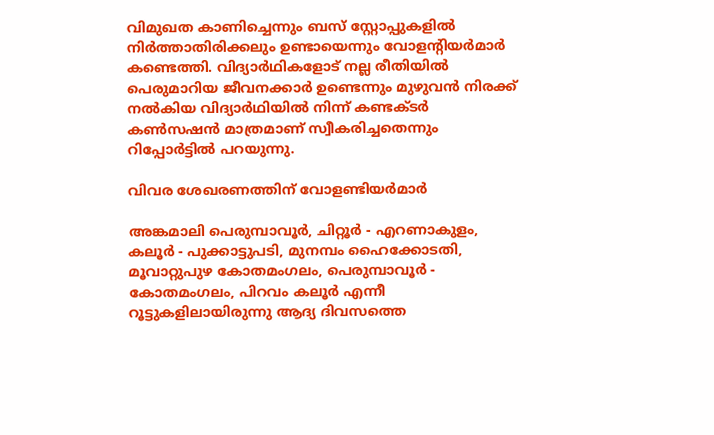വിമുഖത കാണിച്ചെന്നും ബസ്‌ സ്റ്റോപ്പുകളിൽ നിർത്താതിരിക്കലും ഉണ്ടായെന്നും വോളന്‍റിയർമാർ കണ്ടെത്തി. വിദ്യാർഥികളോട് നല്ല രീതിയിൽ പെരുമാറിയ ജീവനക്കാർ ഉണ്ടെന്നും മുഴുവൻ നിരക്ക് നൽകിയ വിദ്യാർഥിയിൽ നിന്ന് കണ്ടക്‌ടർ കൺസഷൻ മാത്രമാണ് സ്വീകരിച്ചതെന്നും റിപ്പോർട്ടിൽ പറയുന്നു.

വിവര ശേഖരണത്തിന് വോളണ്ടിയർമാർ

അങ്കമാലി പെരുമ്പാവൂര്‍, ചിറ്റൂര്‍ - എറണാകുളം, കലൂര്‍ - പുക്കാട്ടുപടി, മുനമ്പം ഹൈക്കോടതി, മൂവാറ്റുപുഴ കോതമംഗലം, പെരുമ്പാവൂര്‍ - കോതമംഗലം, പിറവം കലൂര്‍ എന്നീ റൂട്ടുകളിലായിരുന്നു ആദ്യ ദിവസത്തെ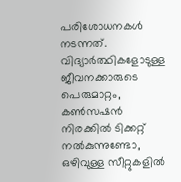പരിശോധനകൾ നടന്നത്. വിദ്യാര്‍ത്ഥികളോടുള്ള ജീവനക്കാരുടെ പെരുമാറ്റം, കണ്‍സഷന്‍ നിരക്കില്‍ ടിക്കറ്റ് നല്‍കുന്നുണ്ടോ, ഒഴിവുള്ള സീറ്റുകളില്‍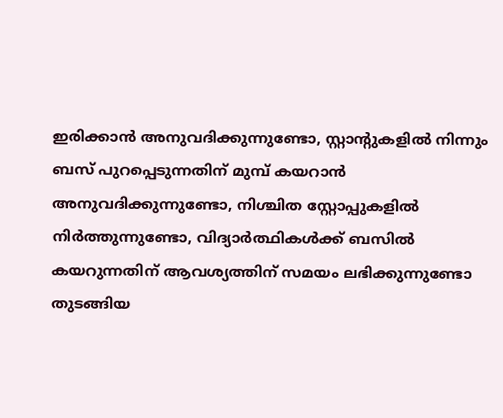ഇരിക്കാന്‍ അനുവദിക്കുന്നുണ്ടോ, സ്റ്റാന്റുകളില്‍ നിന്നും ബസ് പുറപ്പെടുന്നതിന് മുമ്പ് കയറാന്‍ അനുവദിക്കുന്നുണ്ടോ, നിശ്ചിത സ്റ്റോപ്പുകളില്‍ നിര്‍ത്തുന്നുണ്ടോ, വിദ്യാര്‍ത്ഥികള്‍ക്ക് ബസില്‍ കയറുന്നതിന് ആവശ്യത്തിന് സമയം ലഭിക്കുന്നുണ്ടോ തുടങ്ങിയ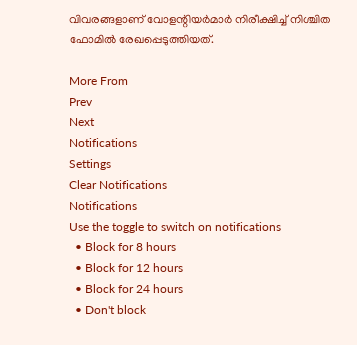വിവരങ്ങളാണ് വോളന്റിയര്‍മാര്‍ നിരീക്ഷിച്ച് നിശ്ചിത ഫോമില്‍ രേഖപ്പെടുത്തിയത്.

More From
Prev
Next
Notifications
Settings
Clear Notifications
Notifications
Use the toggle to switch on notifications
  • Block for 8 hours
  • Block for 12 hours
  • Block for 24 hours
  • Don't block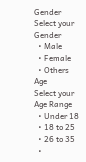Gender
Select your Gender
  • Male
  • Female
  • Others
Age
Select your Age Range
  • Under 18
  • 18 to 25
  • 26 to 35
  •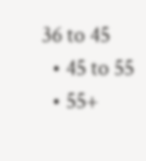36 to 45
  • 45 to 55
  • 55+